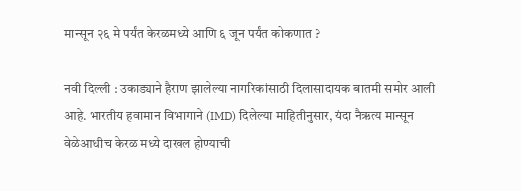मान्सून २६ मे पर्यंत केरळमध्ये आणि ६ जून पर्यंत कोकणात ?

नवी दिल्ली : उकाड्याने हैराण झालेल्या नागरिकांसाठी दिलासादायक बातमी समोर आली आहे. भारतीय हवामान विभागाने (IMD) दिलेल्या माहितीनुसार, यंदा नैऋत्य मान्सून वेळेआधीच केरळ मध्ये दाखल होण्याची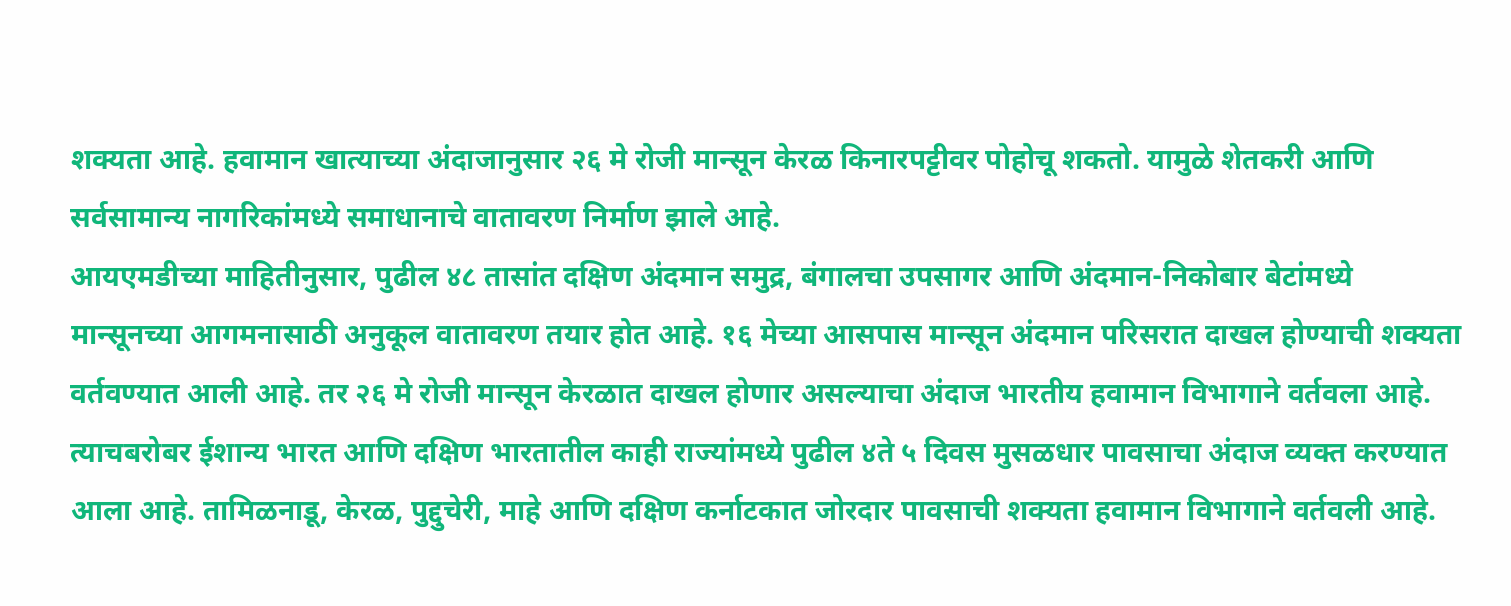शक्यता आहे. हवामान खात्याच्या अंदाजानुसार २६ मे रोजी मान्सून केरळ किनारपट्टीवर पोहोचू शकतो. यामुळे शेतकरी आणि सर्वसामान्य नागरिकांमध्ये समाधानाचे वातावरण निर्माण झाले आहे.
आयएमडीच्या माहितीनुसार, पुढील ४८ तासांत दक्षिण अंदमान समुद्र, बंगालचा उपसागर आणि अंदमान-निकोबार बेटांमध्ये मान्सूनच्या आगमनासाठी अनुकूल वातावरण तयार होत आहे. १६ मेच्या आसपास मान्सून अंदमान परिसरात दाखल होण्याची शक्यता वर्तवण्यात आली आहे. तर २६ मे रोजी मान्सून केरळात दाखल होणार असल्याचा अंदाज भारतीय हवामान विभागाने वर्तवला आहे. त्याचबरोबर ईशान्य भारत आणि दक्षिण भारतातील काही राज्यांमध्ये पुढील ४ते ५ दिवस मुसळधार पावसाचा अंदाज व्यक्त करण्यात आला आहे. तामिळनाडू, केरळ, पुद्दुचेरी, माहे आणि दक्षिण कर्नाटकात जोरदार पावसाची शक्यता हवामान विभागाने वर्तवली आहे.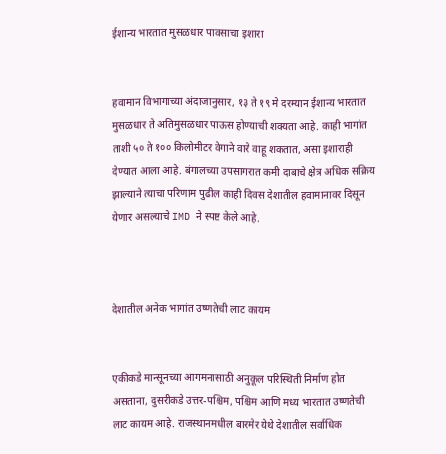ईशान्य भारतात मुसळधार पावसाचा इशारा


हवामान विभागाच्या अंदाजानुसार, १३ ते १९ मे दरम्यान ईशान्य भारतात मुसळधार ते अतिमुसळधार पाऊस होण्याची शक्यता आहे. काही भागांत ताशी ५० ते १०० किलोमीटर वेगाने वारे वाहू शकतात, असा इशाराही देण्यात आला आहे. बंगालच्या उपसागरात कमी दाबाचे क्षेत्र अधिक सक्रिय झाल्याने त्याचा परिणाम पुढील काही दिवस देशातील हवामानावर दिसून येणार असल्याचे IMD ने स्पष्ट केले आहे.



देशातील अनेक भागांत उष्णतेची लाट कायम


एकीकडे मान्सूनच्या आगमनासाठी अनुकूल परिस्थिती निर्माण होत असताना, दुसरीकडे उत्तर-पश्चिम, पश्चिम आणि मध्य भारतात उष्णतेची लाट कायम आहे. राजस्थानमधील बारमेर येथे देशातील सर्वाधिक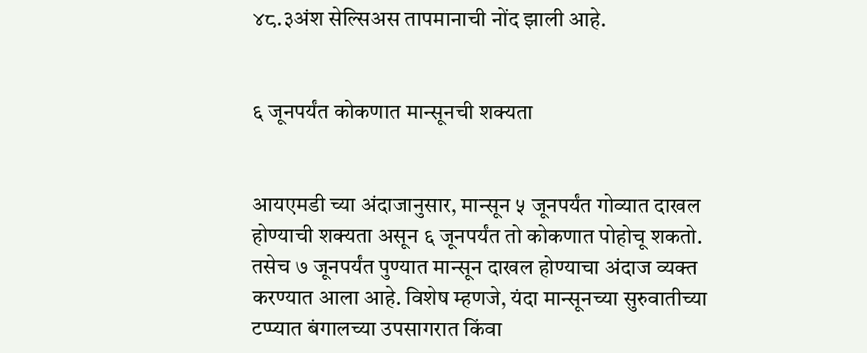४८.३अंश सेल्सिअस तापमानाची नोंद झाली आहे.


६ जूनपर्यंत कोकणात मान्सूनची शक्यता


आयएमडी च्या अंदाजानुसार, मान्सून ५ जूनपर्यंत गोव्यात दाखल होण्याची शक्यता असून ६ जूनपर्यंत तो कोकणात पोहोचू शकतो. तसेच ७ जूनपर्यंत पुण्यात मान्सून दाखल होण्याचा अंदाज व्यक्त करण्यात आला आहे. विशेष म्हणजे, यंदा मान्सूनच्या सुरुवातीच्या टप्प्यात बंगालच्या उपसागरात किंवा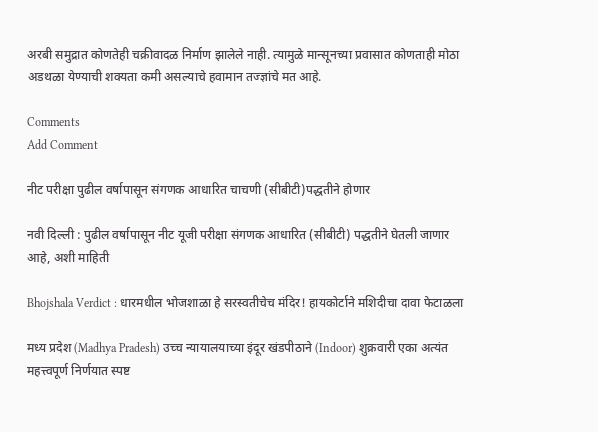अरबी समुद्रात कोणतेही चक्रीवादळ निर्माण झालेले नाही. त्यामुळे मान्सूनच्या प्रवासात कोणताही मोठा अडथळा येण्याची शक्यता कमी असल्याचे हवामान तज्ज्ञांचे मत आहे.

Comments
Add Comment

नीट परीक्षा पुढील वर्षापासून संगणक आधारित चाचणी (सीबीटी)पद्धतीने होणार

नवी दिल्ली : पुढील वर्षापासून नीट यूजी परीक्षा संगणक आधारित (सीबीटी) पद्धतीने घेतली जाणार आहे, अशी माहिती

Bhojshala Verdict : धारमधील भोजशाळा हे सरस्वतीचेच मंदिर! हायकोर्टाने मशिदीचा दावा फेटाळला

मध्य प्रदेश (Madhya Pradesh) उच्च न्यायालयाच्या इंदूर खंडपीठाने (Indoor) शुक्रवारी एका अत्यंत महत्त्वपूर्ण निर्णयात स्पष्ट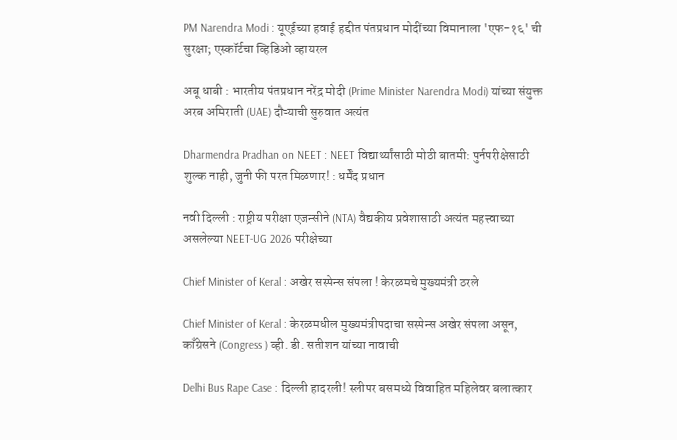PM Narendra Modi : यूएईच्या हवाई हद्दीत पंतप्रधान मोदींच्या विमानाला 'एफ-१६' ची सुरक्षा; एस्कॉर्टचा व्हिडिओ व्हायरल

अबू धाबी : भारतीय पंतप्रधान नरेंद्र मोदी (Prime Minister Narendra Modi) यांच्या संयुक्त अरब अमिराती (UAE) दौऱ्याची सुरुवात अत्यंत

Dharmendra Pradhan on NEET : NEET विद्यार्थ्यांसाठी मोठी बातमी: पुर्नपरीक्षेसाठी शुल्क नाही, जुनी फी परत मिळणार! : धर्मेंद प्रधान

नवी दिल्ली : राष्ट्रीय परीक्षा एजन्सीने (NTA) वैद्यकीय प्रवेशासाठी अत्यंत महत्त्वाच्या असलेल्या NEET-UG 2026 परीक्षेच्या

Chief Minister of Keral : अखेर सस्पेन्स संपला ! केरळमचे मुख्यमंत्री ठरले

Chief Minister of Keral : केरळमधील मुख्यमंत्रीपदाचा सस्पेन्स अखेर संपला असून, काँग्रेसने (Congress ) व्ही. डी. सतीशन यांच्या नावाची

Delhi Bus Rape Case : दिल्ली हादरली! स्लीपर बसमध्ये विवाहित महिलेवर बलात्कार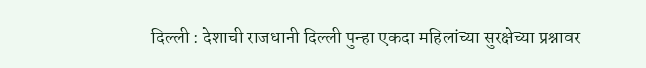दिल्ली : देशाची राजधानी दिल्ली पुन्हा एकदा महिलांच्या सुरक्षेच्या प्रश्नावर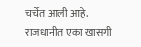चर्चेत आली आहे. राजधानीत एका खासगी